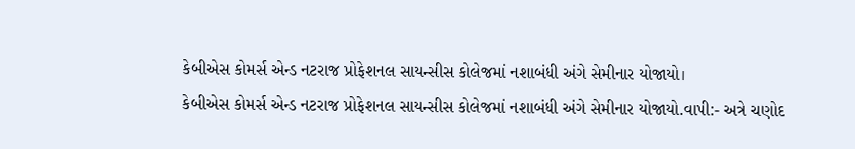કેબીએસ કોમર્સ એન્ડ નટરાજ પ્રોફેશનલ સાયન્સીસ કોલેજમાં નશાબંધી અંગે સેમીનાર યોજાયો।
કેબીએસ કોમર્સ એન્ડ નટરાજ પ્રોફેશનલ સાયન્સીસ કોલેજમાં નશાબંધી અંગે સેમીનાર યોજાયો.વાપી:- અત્રે ચણોદ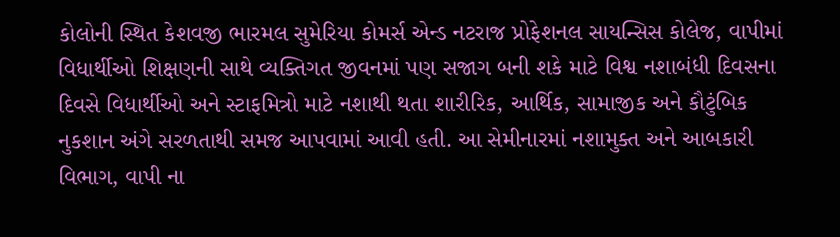કોલોની સ્થિત કેશવજી ભારમલ સુમેરિયા કોમર્સ એન્ડ નટરાજ પ્રોફેશનલ સાયન્સિસ કોલેજ, વાપીમાં વિધાર્થીઓ શિક્ષણની સાથે વ્યક્તિગત જીવનમાં પણ સજાગ બની શકે માટે વિશ્વ નશાબંધી દિવસના દિવસે વિધાર્થીઓ અને સ્ટાફમિત્રો માટે નશાથી થતા શારીરિક, આર્થિક, સામાજીક અને કૌટુંબિક નુકશાન અંગે સરળતાથી સમજ આપવામાં આવી હતી. આ સેમીનારમાં નશામુક્ત અને આબકારી વિભાગ, વાપી ના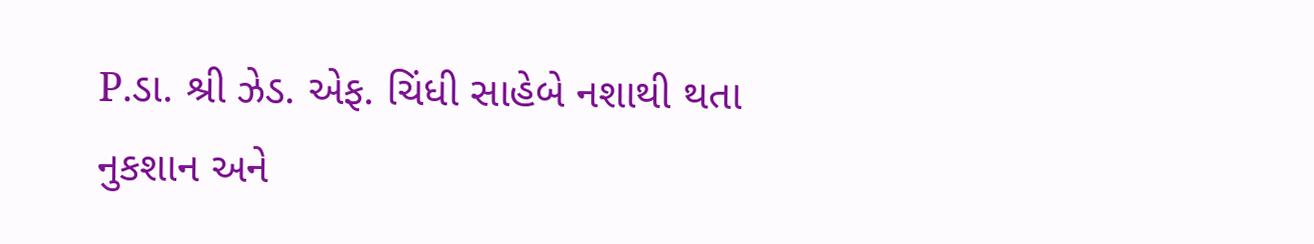P.ડા. શ્રી ઝેડ. એફ. ચિંધી સાહેબે નશાથી થતા નુકશાન અને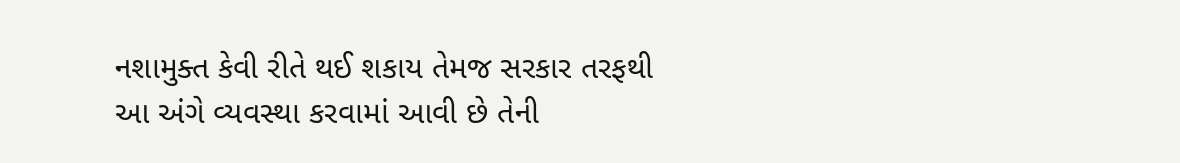નશામુક્ત કેવી રીતે થઈ શકાય તેમજ સરકાર તરફથી આ અંગે વ્યવસ્થા કરવામાં આવી છે તેની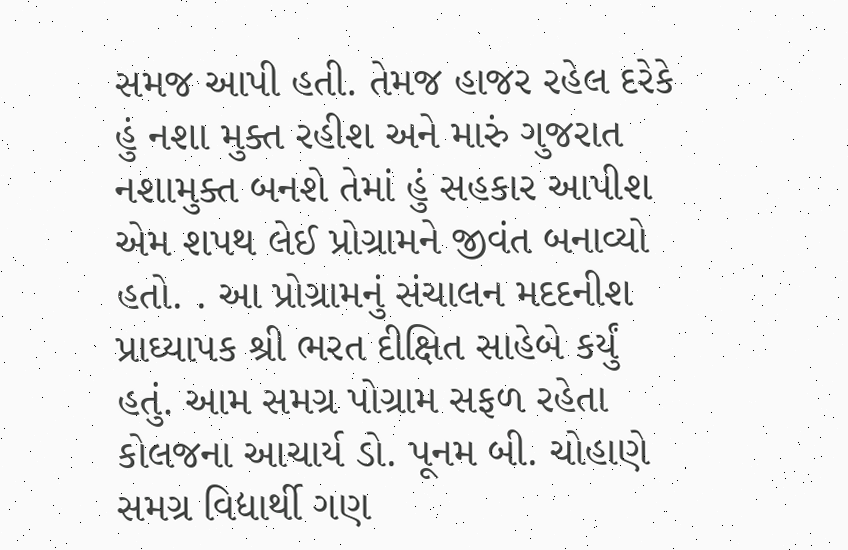સમજ આપી હતી. તેમજ હાજર રહેલ દરેકે હું નશા મુક્ત રહીશ અને મારું ગુજરાત નશામુક્ત બનશે તેમાં હું સહકાર આપીશ એમ શપથ લેઈ પ્રોગ્રામને જીવંત બનાવ્યો હતો. . આ પ્રોગ્રામનું સંચાલન મદદનીશ પ્રાઘ્યાપક શ્રી ભરત દીક્ષિત સાહેબે કર્યું હતું. આમ સમગ્ર પોગ્રામ સફળ રહેતા કોલજના આચાર્ય ડો. પૂનમ બી. ચોહાણે સમગ્ર વિદ્યાર્થી ગણ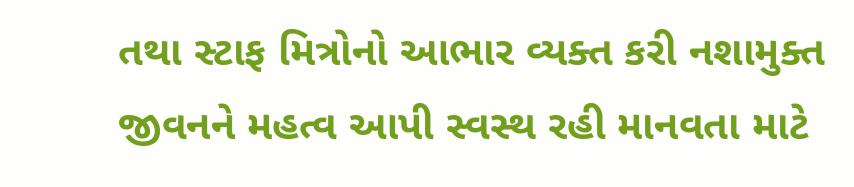તથા સ્ટાફ મિત્રોનો આભાર વ્યક્ત કરી નશામુક્ત જીવનને મહત્વ આપી સ્વસ્થ રહી માનવતા માટે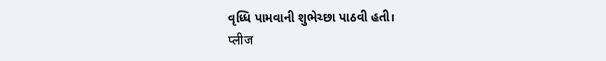વૃધ્ધિ પામવાની શુભેચ્છા પાઠવી હતી।
प्लीज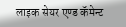लाइक सेयर एण्ड कॅमेन्ट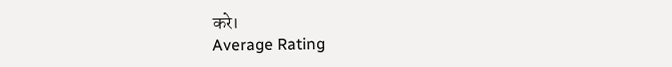करे।
Average Rating